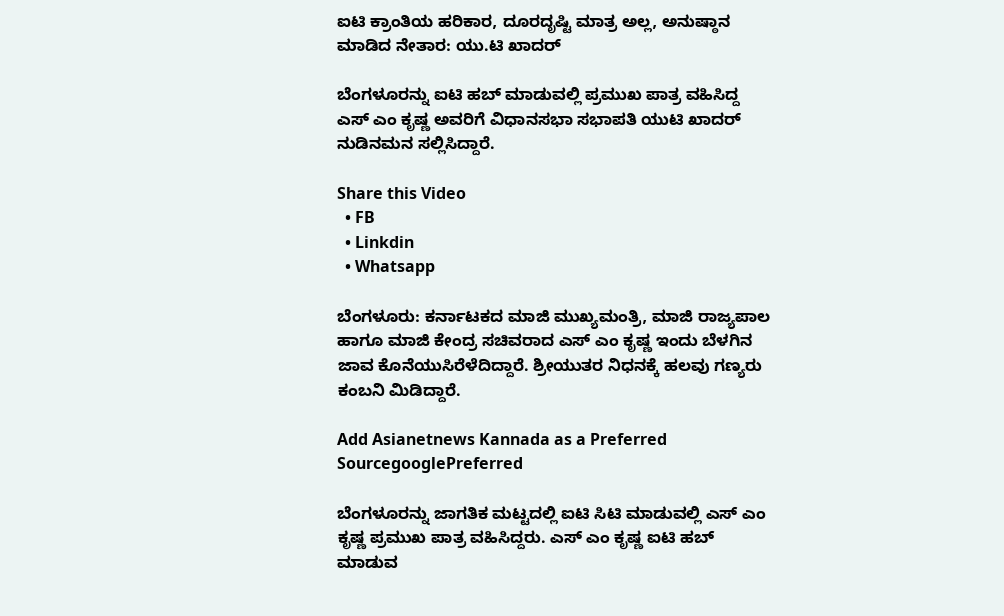ಐಟಿ ಕ್ರಾಂತಿಯ ಹರಿಕಾರ, ದೂರದೃಷ್ಟಿ ಮಾತ್ರ ಅಲ್ಲ, ಅನುಷ್ಠಾನ ಮಾಡಿದ ನೇತಾರ: ಯು.ಟಿ ಖಾದರ್

ಬೆಂಗಳೂರನ್ನು ಐಟಿ ಹಬ್ ಮಾಡುವಲ್ಲಿ ಪ್ರಮುಖ ಪಾತ್ರ ವಹಿಸಿದ್ದ ಎಸ್ ಎಂ ಕೃಷ್ಣ ಅವರಿಗೆ ವಿಧಾನಸಭಾ ಸಭಾಪತಿ ಯುಟಿ ಖಾದರ್ ನುಡಿನಮನ ಸಲ್ಲಿಸಿದ್ದಾರೆ.

Share this Video
  • FB
  • Linkdin
  • Whatsapp

ಬೆಂಗಳೂರು: ಕರ್ನಾಟಕದ ಮಾಜಿ ಮುಖ್ಯಮಂತ್ರಿ, ಮಾಜಿ ರಾಜ್ಯಪಾಲ ಹಾಗೂ ಮಾಜಿ ಕೇಂದ್ರ ಸಚಿವರಾದ ಎಸ್ ಎಂ ಕೃಷ್ಣ ಇಂದು ಬೆಳಗಿನ ಜಾವ ಕೊನೆಯುಸಿರೆಳೆದಿದ್ದಾರೆ. ಶ್ರೀಯುತರ ನಿಧನಕ್ಕೆ ಹಲವು ಗಣ್ಯರು ಕಂಬನಿ ಮಿಡಿದ್ದಾರೆ.

Add Asianetnews Kannada as a Preferred SourcegooglePreferred

ಬೆಂಗಳೂರನ್ನು ಜಾಗತಿಕ ಮಟ್ಟದಲ್ಲಿ ಐಟಿ ಸಿಟಿ ಮಾಡುವಲ್ಲಿ ಎಸ್ ಎಂ ಕೃಷ್ಣ ಪ್ರಮುಖ ಪಾತ್ರ ವಹಿಸಿದ್ದರು. ಎಸ್ ಎಂ ಕೃಷ್ಣ ಐಟಿ ಹಬ್ ಮಾಡುವ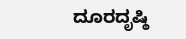ದೂರದೃಷ್ಠಿ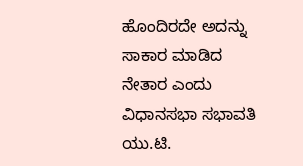ಹೊಂದಿರದೇ ಅದನ್ನು ಸಾಕಾರ ಮಾಡಿದ ನೇತಾರ ಎಂದು ವಿಧಾನಸಭಾ ಸಭಾವತಿ ಯು.ಟಿ.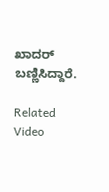ಖಾದರ್ ಬಣ್ಣಿಸಿದ್ದಾರೆ.

Related Video